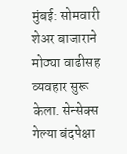मुंबई: सोमवारी शेअर बाजाराने मोठ्या वाढीसह व्यवहार सुरू केला. सेन्सेक्स गेल्या बंदपेक्षा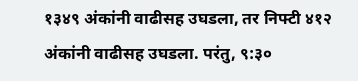१३४९ अंकांनी वाढीसह उघडला, तर निफ्टी ४१२ अंकांनी वाढीसह उघडला. परंतु, ९:३०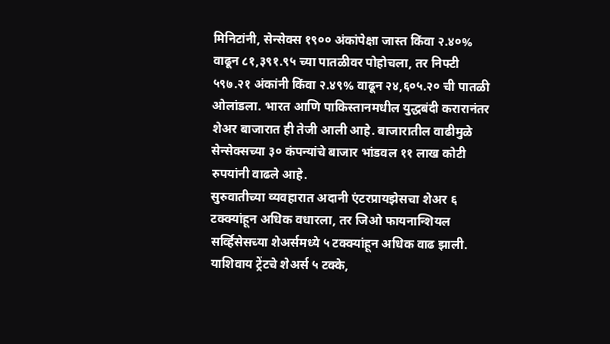मिनिटांनी, सेन्सेक्स १९०० अंकांपेक्षा जास्त किंवा २.४०% वाढून ८१,३९१.९५ च्या पातळीवर पोहोचला, तर निफ्टी ५९७.२१ अंकांनी किंवा २.४९% वाढून २४,६०५.२० ची पातळी ओलांडला. भारत आणि पाकिस्तानमधील युद्धबंदी करारानंतर शेअर बाजारात ही तेजी आली आहे. बाजारातील वाढीमुळे सेन्सेक्सच्या ३० कंपन्यांचे बाजार भांडवल ११ लाख कोटी रुपयांनी वाढले आहे.
सुरुवातीच्या व्यवहारात अदानी एंटरप्रायझेसचा शेअर ६ टक्क्यांहून अधिक वधारला, तर जिओ फायनान्शियल सर्व्हिसेसच्या शेअर्समध्ये ५ टक्क्यांहून अधिक वाढ झाली. याशिवाय ट्रेंटचे शेअर्स ५ टक्के,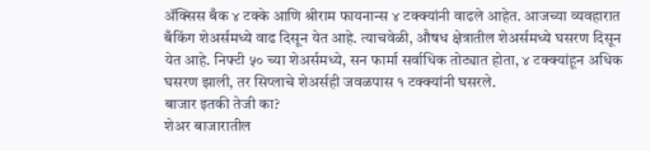ॲक्सिस बँक ४ टक्के आणि श्रीराम फायनान्स ४ टक्क्यांनी वाढले आहेत. आजच्या व्यवहारात बँकिंग शेअर्समध्ये वाढ दिसून येत आहे. त्याचवेळी, औषध क्षेत्रातील शेअर्समध्ये घसरण दिसून येत आहे. निफ्टी ५० च्या शेअर्समध्ये, सन फार्मा सर्वाधिक तोट्यात होता, ४ टक्क्यांहून अधिक घसरण झाली, तर सिप्लाचे शेअर्सही जवळपास १ टक्क्यांनी घसरले.
बाजार इतकी तेजी का?
शेअर बाजारातील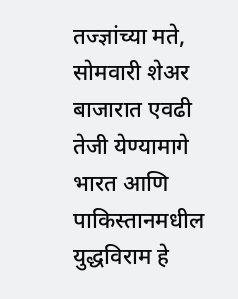तज्ज्ञांच्या मते, सोमवारी शेअर बाजारात एवढी तेजी येण्यामागे भारत आणि पाकिस्तानमधील युद्धविराम हे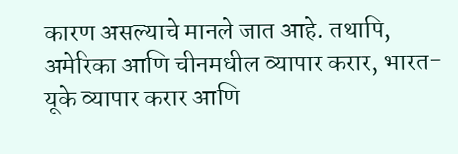कारण असल्याचे मानले जात आहे. तथापि, अमेरिका आणि चीनमधील व्यापार करार, भारत-यूके व्यापार करार आणि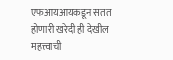एफआयआयकडून सतत होणारी खरेदी ही देखील महत्त्वाची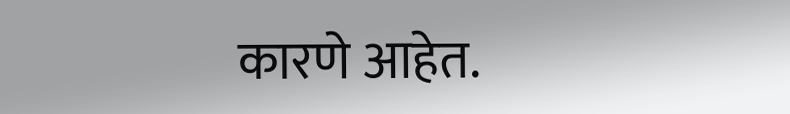कारणे आहेत.